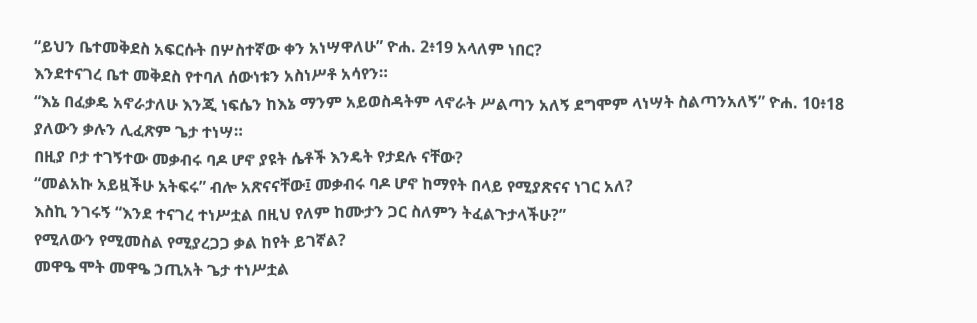“ይህን ቤተመቅደስ አፍርሱት በሦስተኛው ቀን አነሣዋለሁ” ዮሐ. 2፥19 አላለም ነበር?
እንደተናገረ ቤተ መቅደስ የተባለ ሰውነቱን አስነሥቶ አሳየን።
“እኔ በፈቃዴ አኖራታለሁ እንጂ ነፍሴን ከእኔ ማንም አይወስዳትም ላኖራት ሥልጣን አለኝ ደግሞም ላነሣት ስልጣንአለኝ” ዮሐ. 10፥18 ያለውን ቃሉን ሊፈጽም ጌታ ተነሣ።
በዚያ ቦታ ተገኝተው መቃብሩ ባዶ ሆኖ ያዩት ሴቶች እንዴት የታደሉ ናቸው?
“መልአኩ አይዟችሁ አትፍሩ” ብሎ አጽናናቸው፤ መቃብሩ ባዶ ሆኖ ከማየት በላይ የሚያጽናና ነገር አለ?
እስኪ ንገሩኝ “እንደ ተናገረ ተነሥቷል በዚህ የለም ከሙታን ጋር ስለምን ትፈልጉታላችሁ?”
የሚለውን የሚመስል የሚያረጋጋ ቃል ከየት ይገኛል?
መዋዔ ሞት መዋዔ ኃጢአት ጌታ ተነሥቷል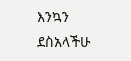እንኳን ደስአላችሁ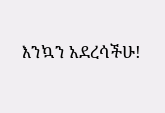እንኳን አደረሳችሁ!